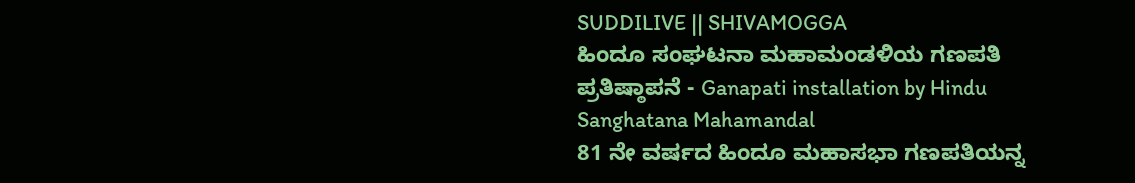SUDDILIVE || SHIVAMOGGA
ಹಿಂದೂ ಸಂಘಟನಾ ಮಹಾಮಂಡಳಿಯ ಗಣಪತಿ ಪ್ರತಿಷ್ಠಾಪನೆ - Ganapati installation by Hindu Sanghatana Mahamandal
81 ನೇ ವರ್ಷದ ಹಿಂದೂ ಮಹಾಸಭಾ ಗಣಪತಿಯನ್ನ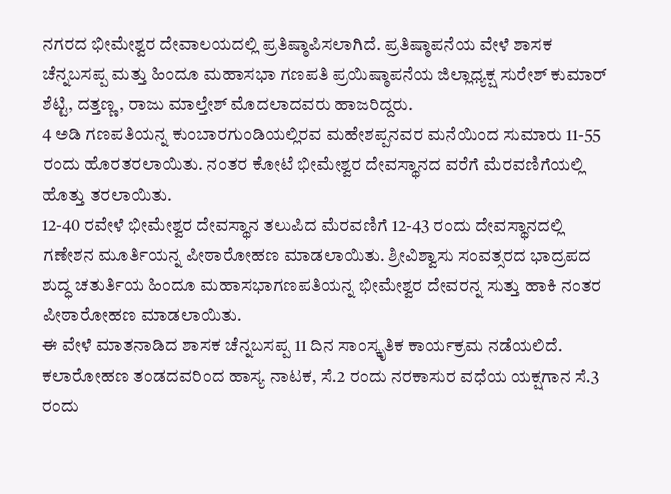ನಗರದ ಭೀಮೇಶ್ವರ ದೇವಾಲಯದಲ್ಲಿ ಪ್ರತಿಷ್ಠಾಪಿಸಲಾಗಿದೆ. ಪ್ರತಿಷ್ಠಾಪನೆಯ ವೇಳೆ ಶಾಸಕ ಚೆನ್ನಬಸಪ್ಪ ಮತ್ತು ಹಿಂದೂ ಮಹಾಸಭಾ ಗಣಪತಿ ಪ್ರಯಿಷ್ಠಾಪನೆಯ ಜಿಲ್ಲಾಧ್ಯಕ್ಷ ಸುರೇಶ್ ಕುಮಾರ್ ಶೆಟ್ಟಿ, ದತ್ತಣ್ಣ, ರಾಜು ಮಾಲ್ತೇಶ್ ಮೊದಲಾದವರು ಹಾಜರಿದ್ದರು.
4 ಅಡಿ ಗಣಪತಿಯನ್ನ ಕುಂಬಾರಗುಂಡಿಯಲ್ಲಿರವ ಮಹೇಶಪ್ಪನವರ ಮನೆಯಿಂದ ಸುಮಾರು 11-55 ರಂದು ಹೊರತರಲಾಯಿತು. ನಂತರ ಕೋಟೆ ಭೀಮೇಶ್ವರ ದೇವಸ್ಥಾನದ ವರೆಗೆ ಮೆರವಣಿಗೆಯಲ್ಲಿ ಹೊತ್ತು ತರಲಾಯಿತು.
12-40 ರವೇಳೆ ಭೀಮೇಶ್ವರ ದೇವಸ್ಥಾನ ತಲುಪಿದ ಮೆರವಣಿಗೆ 12-43 ರಂದು ದೇವಸ್ಥಾನದಲ್ಲಿ ಗಣೇಶನ ಮೂರ್ತಿಯನ್ನ ಪೀಠಾರೋಹಣ ಮಾಡಲಾಯಿತು. ಶ್ರೀವಿಶ್ವಾಸು ಸಂವತ್ಸರದ ಭಾದ್ರಪದ ಶುದ್ಧ ಚತುರ್ತಿಯ ಹಿಂದೂ ಮಹಾಸಭಾಗಣಪತಿಯನ್ನ ಭೀಮೇಶ್ವರ ದೇವರನ್ನ ಸುತ್ತು ಹಾಕಿ ನಂತರ ಪೀಠಾರೋಹಣ ಮಾಡಲಾಯಿತು.
ಈ ವೇಳೆ ಮಾತನಾಡಿದ ಶಾಸಕ ಚೆನ್ನಬಸಪ್ಪ 11 ದಿನ ಸಾಂಸ್ಕೃತಿಕ ಕಾರ್ಯಕ್ರಮ ನಡೆಯಲಿದೆ. ಕಲಾರೋಹಣ ತಂಡದವರಿಂದ ಹಾಸ್ಯ ನಾಟಕ, ಸೆ.2 ರಂದು ನರಕಾಸುರ ವಧೆಯ ಯಕ್ಷಗಾನ ಸೆ.3 ರಂದು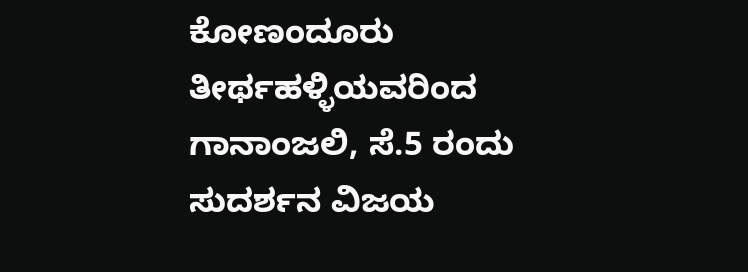ಕೋಣಂದೂರು ತೀರ್ಥಹಳ್ಳಿಯವರಿಂದ ಗಾನಾಂಜಲಿ, ಸೆ.5 ರಂದು ಸುದರ್ಶನ ವಿಜಯ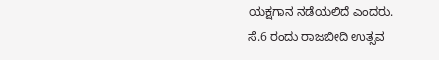ಯಕ್ಷಗಾನ ನಡೆಯಲಿದೆ ಎಂದರು.
ಸೆ.6 ರಂದು ರಾಜಬೀದಿ ಉತ್ಸವ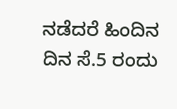ನಡೆದರೆ ಹಿಂದಿನ ದಿನ ಸೆ.5 ರಂದು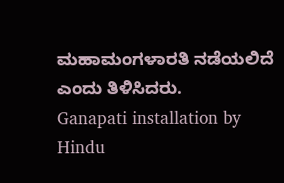ಮಹಾಮಂಗಳಾರತಿ ನಡೆಯಲಿದೆ ಎಂದು ತಿಳಿಸಿದರು.
Ganapati installation by Hindu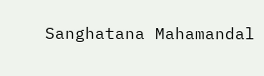Sanghatana Mahamandal